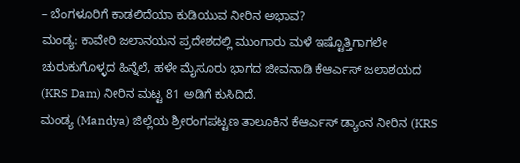– ಬೆಂಗಳೂರಿಗೆ ಕಾಡಲಿದೆಯಾ ಕುಡಿಯುವ ನೀರಿನ ಅಭಾವ?
ಮಂಡ್ಯ: ಕಾವೇರಿ ಜಲಾನಯನ ಪ್ರದೇಶದಲ್ಲಿ ಮುಂಗಾರು ಮಳೆ ಇಷ್ಟೊತ್ತಿಗಾಗಲೇ ಚುರುಕುಗೊಳ್ಳದ ಹಿನ್ನೆಲೆ, ಹಳೇ ಮೈಸೂರು ಭಾಗದ ಜೀವನಾಡಿ ಕೆಆರ್ಎಸ್ ಜಲಾಶಯದ (KRS Dam) ನೀರಿನ ಮಟ್ಟ 81 ಅಡಿಗೆ ಕುಸಿದಿದೆ.
ಮಂಡ್ಯ (Mandya) ಜಿಲ್ಲೆಯ ಶ್ರೀರಂಗಪಟ್ಟಣ ತಾಲೂಕಿನ ಕೆಆರ್ಎಸ್ ಡ್ಯಾಂನ ನೀರಿನ (KRS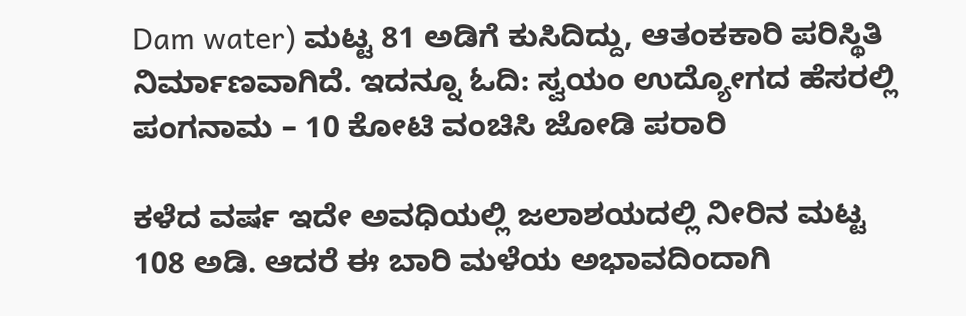Dam water) ಮಟ್ಟ 81 ಅಡಿಗೆ ಕುಸಿದಿದ್ದು, ಆತಂಕಕಾರಿ ಪರಿಸ್ಥಿತಿ ನಿರ್ಮಾಣವಾಗಿದೆ. ಇದನ್ನೂ ಓದಿ: ಸ್ವಯಂ ಉದ್ಯೋಗದ ಹೆಸರಲ್ಲಿ ಪಂಗನಾಮ – 10 ಕೋಟಿ ವಂಚಿಸಿ ಜೋಡಿ ಪರಾರಿ

ಕಳೆದ ವರ್ಷ ಇದೇ ಅವಧಿಯಲ್ಲಿ ಜಲಾಶಯದಲ್ಲಿ ನೀರಿನ ಮಟ್ಟ 108 ಅಡಿ. ಆದರೆ ಈ ಬಾರಿ ಮಳೆಯ ಅಭಾವದಿಂದಾಗಿ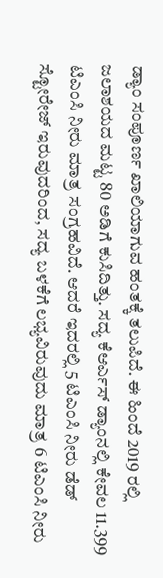ಡ್ಯಾಂ ಸಂಪೂರ್ಣ ಖಾಲಿಯಾಗುವ ಹಂತಕ್ಕೆ ತಲುಪಿದೆ. ಈ ಹಿಂದೆ 2019 ರಲ್ಲಿ ಜಲಾಶಯದ ಮಟ್ಟ 80 ಅಡಿಗೆ ಕುಸಿದಿತ್ತು. ಸದ್ಯ ಕೆಆರ್ಎಸ್ ಡ್ಯಾಂನಲ್ಲಿ ಕೇವಲ 11.399 ಟಿಎಂಸಿ ನೀರು ಮಾತ್ರ ಸಂಗ್ರಹವಿದೆ. ಆದರೆ ಇದರಲ್ಲಿ 5 ಟಿಎಂಸಿ ನೀರು ಡೆಡ್ ಸ್ಟೋರೇಜ್ ಇರುವುದರಿಂದ, ಸದ್ಯ ಬಳಕೆಗೆ ಲಭ್ಯವಿರುವುದು ಮಾತ್ರ 6 ಟಿಎಂಸಿ ನೀರು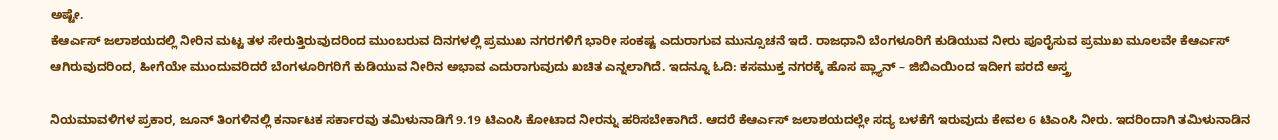ಅಷ್ಟೇ.
ಕೆಆರ್ಎಸ್ ಜಲಾಶಯದಲ್ಲಿ ನೀರಿನ ಮಟ್ಟ ತಳ ಸೇರುತ್ತಿರುವುದರಿಂದ ಮುಂಬರುವ ದಿನಗಳಲ್ಲಿ ಪ್ರಮುಖ ನಗರಗಳಿಗೆ ಭಾರೀ ಸಂಕಷ್ಟ ಎದುರಾಗುವ ಮುನ್ಸೂಚನೆ ಇದೆ. ರಾಜಧಾನಿ ಬೆಂಗಳೂರಿಗೆ ಕುಡಿಯುವ ನೀರು ಪೂರೈಸುವ ಪ್ರಮುಖ ಮೂಲವೇ ಕೆಆರ್ಎಸ್ ಆಗಿರುವುದರಿಂದ, ಹೀಗೆಯೇ ಮುಂದುವರಿದರೆ ಬೆಂಗಳೂರಿಗರಿಗೆ ಕುಡಿಯುವ ನೀರಿನ ಅಭಾವ ಎದುರಾಗುವುದು ಖಚಿತ ಎನ್ನಲಾಗಿದೆ. ಇದನ್ನೂ ಓದಿ: ಕಸಮುಕ್ತ ನಗರಕ್ಕೆ ಹೊಸ ಪ್ಲ್ಯಾನ್ – ಜಿಬಿಎಯಿಂದ ಇದೀಗ ಪರದೆ ಅಸ್ತ್ರ

ನಿಯಮಾವಳಿಗಳ ಪ್ರಕಾರ, ಜೂನ್ ತಿಂಗಳಿನಲ್ಲಿ ಕರ್ನಾಟಕ ಸರ್ಕಾರವು ತಮಿಳುನಾಡಿಗೆ 9.19 ಟಿಎಂಸಿ ಕೋಟಾದ ನೀರನ್ನು ಹರಿಸಬೇಕಾಗಿದೆ. ಆದರೆ ಕೆಆರ್ಎಸ್ ಜಲಾಶಯದಲ್ಲೇ ಸದ್ಯ ಬಳಕೆಗೆ ಇರುವುದು ಕೇವಲ 6 ಟಿಎಂಸಿ ನೀರು. ಇದರಿಂದಾಗಿ ತಮಿಳುನಾಡಿನ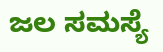ಜಲ ಸಮಸ್ಯೆ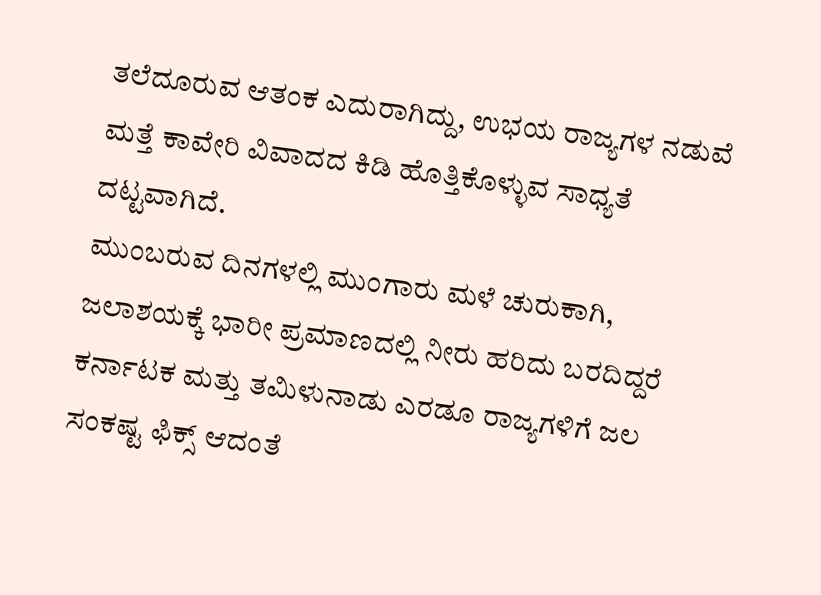ತಲೆದೂರುವ ಆತಂಕ ಎದುರಾಗಿದ್ದು, ಉಭಯ ರಾಜ್ಯಗಳ ನಡುವೆ ಮತ್ತೆ ಕಾವೇರಿ ವಿವಾದದ ಕಿಡಿ ಹೊತ್ತಿಕೊಳ್ಳುವ ಸಾಧ್ಯತೆ ದಟ್ಟವಾಗಿದೆ.
ಮುಂಬರುವ ದಿನಗಳಲ್ಲಿ ಮುಂಗಾರು ಮಳೆ ಚುರುಕಾಗಿ, ಜಲಾಶಯಕ್ಕೆ ಭಾರೀ ಪ್ರಮಾಣದಲ್ಲಿ ನೀರು ಹರಿದು ಬರದಿದ್ದರೆ ಕರ್ನಾಟಕ ಮತ್ತು ತಮಿಳುನಾಡು ಎರಡೂ ರಾಜ್ಯಗಳಿಗೆ ಜಲ ಸಂಕಷ್ಟ ಫಿಕ್ಸ್ ಆದಂತೆ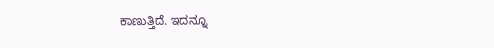ಕಾಣುತ್ತಿದೆ. ಇದನ್ನೂ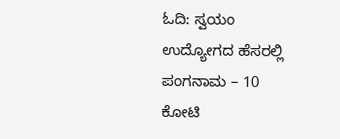ಓದಿ: ಸ್ವಯಂ ಉದ್ಯೋಗದ ಹೆಸರಲ್ಲಿ ಪಂಗನಾಮ – 10 ಕೋಟಿ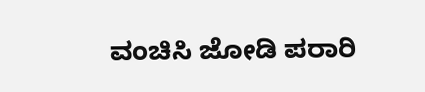ವಂಚಿಸಿ ಜೋಡಿ ಪರಾರಿ